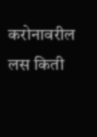करोनावरील लस किती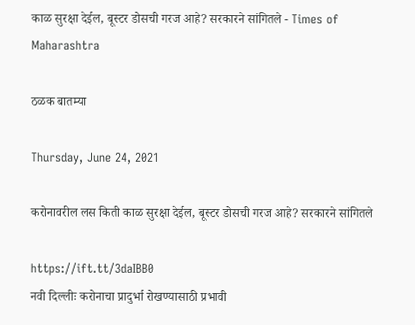काळ सुरक्षा देईल, बूस्टर डोसची गरज आहे? सरकारने सांगितले - Times of Maharashtra

ठळक बातम्या

Thursday, June 24, 2021

करोनावरील लस किती काळ सुरक्षा देईल, बूस्टर डोसची गरज आहे? सरकारने सांगितले

https://ift.tt/3daIBB0
नवी दिल्लीः करोनाचा प्रादुर्भा रोखण्यासाठी प्रभावी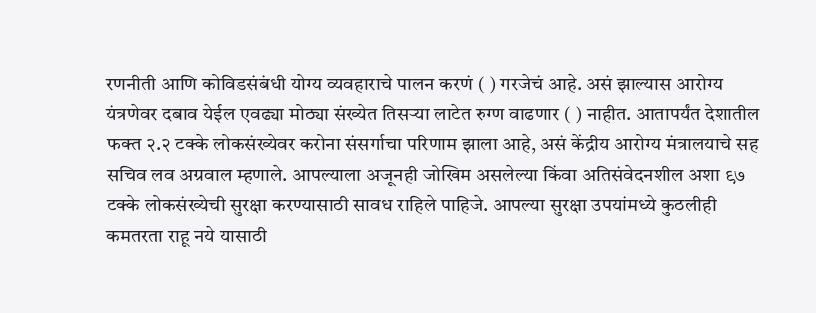रणनीती आणि कोविडसंबंधी योग्य व्यवहाराचे पालन करणं ( ) गरजेचं आहे. असं झाल्यास आरोग्य यंत्रणेवर दबाव येईल एवढ्या मोठ्या संख्येत तिसऱ्या लाटेत रुग्ण वाढणार ( ) नाहीत. आतापर्यंत देशातील फक्त २.२ टक्के लोकसंख्येवर करोना संसर्गाचा परिणाम झाला आहे, असं केंद्रीय आरोग्य मंत्रालयाचे सह सचिव लव अग्रवाल म्हणाले. आपल्याला अजूनही जोखिम असलेल्या किंवा अतिसंवेदनशील अशा ९७ टक्के लोकसंख्येची सुरक्षा करण्यासाठी सावध राहिले पाहिजे. आपल्या सुरक्षा उपयांमध्ये कुठलीही कमतरता राहू नये यासाठी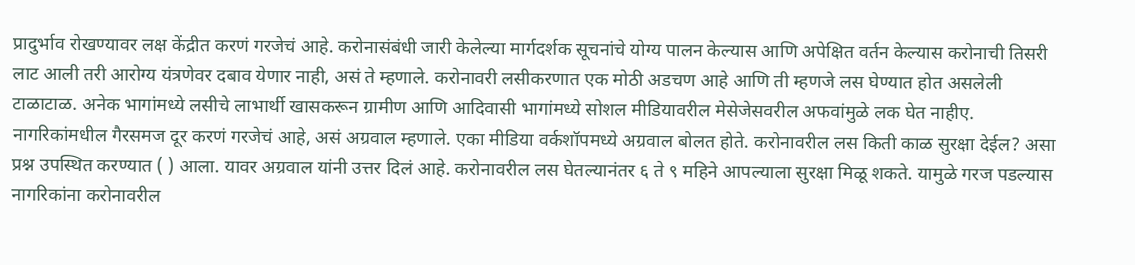प्रादुर्भाव रोखण्यावर लक्ष केंद्रीत करणं गरजेचं आहे. करोनासंबंधी जारी केलेल्या मार्गदर्शक सूचनांचे योग्य पालन केल्यास आणि अपेक्षित वर्तन केल्यास करोनाची तिसरी लाट आली तरी आरोग्य यंत्रणेवर दबाव येणार नाही, असं ते म्हणाले. करोनावरी लसीकरणात एक मोठी अडचण आहे आणि ती म्हणजे लस घेण्यात होत असलेली टाळाटाळ. अनेक भागांमध्ये लसीचे लाभार्थी खासकरून ग्रामीण आणि आदिवासी भागांमध्ये सोशल मीडियावरील मेसेजेसवरील अफवांमुळे लक घेत नाहीए. नागरिकांमधील गैरसमज दूर करणं गरजेचं आहे, असं अग्रवाल म्हणाले. एका मीडिया वर्कशॉपमध्ये अग्रवाल बोलत होते. करोनावरील लस किती काळ सुरक्षा देईल? असा प्रश्न उपस्थित करण्यात ( ) आला. यावर अग्रवाल यांनी उत्तर दिलं आहे. करोनावरील लस घेतल्यानंतर ६ ते ९ महिने आपल्याला सुरक्षा मिळू शकते. यामुळे गरज पडल्यास नागरिकांना करोनावरील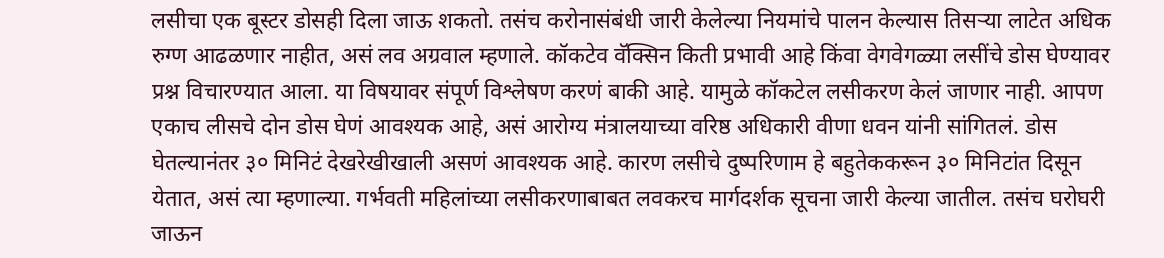लसीचा एक बूस्टर डोसही दिला जाऊ शकतो. तसंच करोनासंबंधी जारी केलेल्या नियमांचे पालन केल्यास तिसऱ्या लाटेत अधिक रुग्ण आढळणार नाहीत, असं लव अग्रवाल म्हणाले. कॉकटेव वॅक्सिन किती प्रभावी आहे किंवा वेगवेगळ्या लसींचे डोस घेण्यावर प्रश्न विचारण्यात आला. या विषयावर संपूर्ण विश्लेषण करणं बाकी आहे. यामुळे कॉकटेल लसीकरण केलं जाणार नाही. आपण एकाच लीसचे दोन डोस घेणं आवश्यक आहे, असं आरोग्य मंत्रालयाच्या वरिष्ठ अधिकारी वीणा धवन यांनी सांगितलं. डोस घेतल्यानंतर ३० मिनिटं देखरेखीखाली असणं आवश्यक आहे. कारण लसीचे दुष्परिणाम हे बहुतेककरून ३० मिनिटांत दिसून येतात, असं त्या म्हणाल्या. गर्भवती महिलांच्या लसीकरणाबाबत लवकरच मार्गदर्शक सूचना जारी केल्या जातील. तसंच घरोघरी जाऊन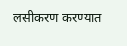लसीकरण करण्यात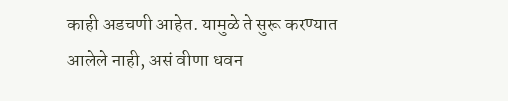काही अडचणी आहेत. यामुळे ते सुरू करण्यात आलेले नाही, असं वीणा धवन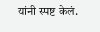यांनी स्पष्ट केलं.